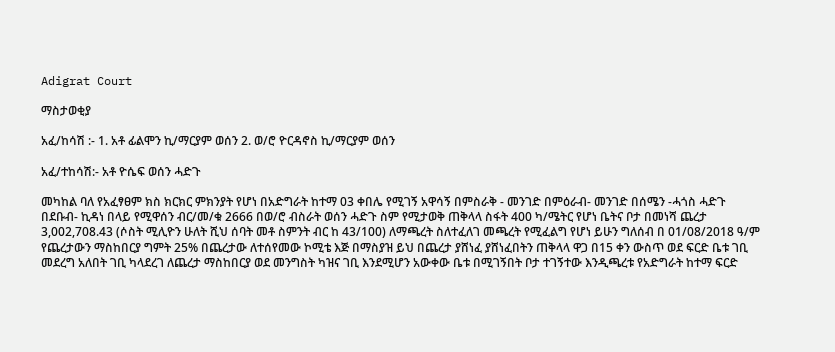Adigrat Court

ማስታወቂያ

አፈ/ከሳሽ :- 1. አቶ ፊልሞን ኪ/ማርያም ወሰን 2. ወ/ሮ ዮርዳኖስ ኪ/ማርያም ወሰን

አፈ/ተከሳሽ:- አቶ ዮሴፍ ወሰን ሓድጉ

መካከል ባለ የአፈፃፀም ክስ ክርክር ምክንያት የሆነ በአድግራት ከተማ 03 ቀበሌ የሚገኝ አዋሳኝ በምስራቅ - መንገድ በምዕራብ- መንገድ በሰሜን -ሓጎስ ሓድጉ በደቡብ- ኪዳነ በላይ የሚዋሰን ብር/መ/ቁ 2666 በወ/ሮ ብስራት ወሰን ሓድጉ ስም የሚታወቅ ጠቅላላ ስፋት 400 ካ/ሜትር የሆነ ቤትና ቦታ በመነሻ ጨረታ 3,002,708.43 (ሶስት ሚሊዮን ሁለት ሺህ ሰባት መቶ ስምንት ብር ከ 43/100) ለማጫረት ስለተፈለገ መጫረት የሚፈልግ የሆነ ይሁን ግለሰብ በ 01/08/2018 ዓ/ም የጨረታውን ማስከበርያ ግምት 25% በጨረታው ለተሰየመው ኮሚቴ እጅ በማስያዝ ይህ በጨረታ ያሸነፈ ያሸነፈበትን ጠቅላላ ዋጋ በ15 ቀን ውስጥ ወደ ፍርድ ቤቱ ገቢ መደረግ አለበት ገቢ ካላደረገ ለጨረታ ማስከበርያ ወደ መንግስት ካዝና ገቢ እንደሚሆን አውቀው ቤቱ በሚገኝበት ቦታ ተገኝተው እንዲጫረቱ የአድግራት ከተማ ፍርድ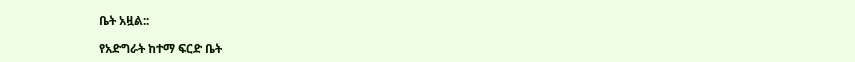ቤት አዟል::

የአድግራት ከተማ ፍርድ ቤት